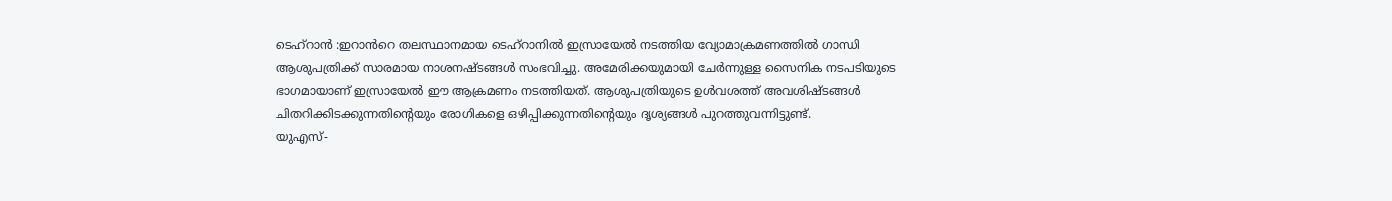ടെഹ്റാൻ :ഇറാൻറെ തലസ്ഥാനമായ ടെഹ്റാനിൽ ഇസ്രായേൽ നടത്തിയ വ്യോമാക്രമണത്തിൽ ഗാന്ധി ആശുപത്രിക്ക് സാരമായ നാശനഷ്ടങ്ങൾ സംഭവിച്ചു. അമേരിക്കയുമായി ചേർന്നുള്ള സൈനിക നടപടിയുടെ ഭാഗമായാണ് ഇസ്രായേൽ ഈ ആക്രമണം നടത്തിയത്. ആശുപത്രിയുടെ ഉൾവശത്ത് അവശിഷ്ടങ്ങൾ ചിതറിക്കിടക്കുന്നതിന്റെയും രോഗികളെ ഒഴിപ്പിക്കുന്നതിന്റെയും ദൃശ്യങ്ങൾ പുറത്തുവന്നിട്ടുണ്ട്.
യുഎസ്-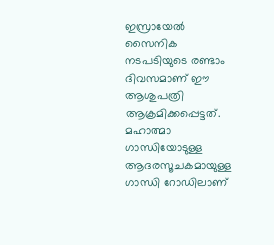ഇസ്രായേൽ സൈനിക നടപടിയുടെ രണ്ടാം ദിവസമാണ് ഈ ആശുപത്രി ആക്രമിക്കപ്പെട്ടത്. മഹാത്മാ ഗാന്ധിയോടുള്ള ആദരസൂചകമായുള്ള ഗാന്ധി റോഡിലാണ്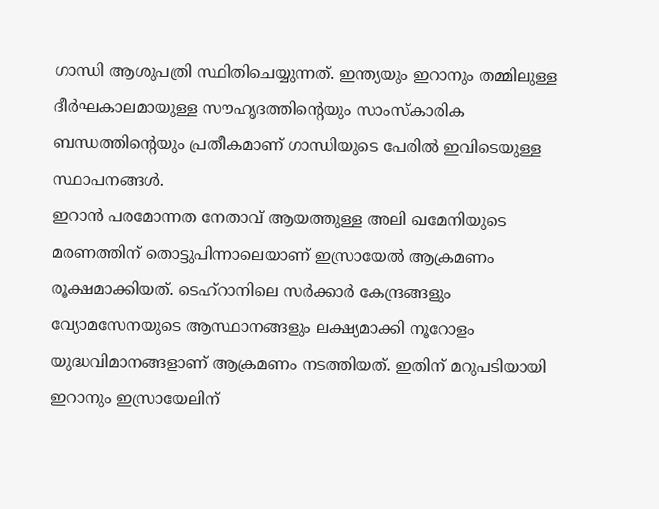ഗാന്ധി ആശുപത്രി സ്ഥിതിചെയ്യുന്നത്. ഇന്ത്യയും ഇറാനും തമ്മിലുള്ള ദീർഘകാലമായുള്ള സൗഹൃദത്തിന്റെയും സാംസ്കാരിക ബന്ധത്തിന്റെയും പ്രതീകമാണ് ഗാന്ധിയുടെ പേരിൽ ഇവിടെയുള്ള സ്ഥാപനങ്ങൾ.
ഇറാൻ പരമോന്നത നേതാവ് ആയത്തുള്ള അലി ഖമേനിയുടെ മരണത്തിന് തൊട്ടുപിന്നാലെയാണ് ഇസ്രായേൽ ആക്രമണം രൂക്ഷമാക്കിയത്. ടെഹ്റാനിലെ സർക്കാർ കേന്ദ്രങ്ങളും വ്യോമസേനയുടെ ആസ്ഥാനങ്ങളും ലക്ഷ്യമാക്കി നൂറോളം യുദ്ധവിമാനങ്ങളാണ് ആക്രമണം നടത്തിയത്. ഇതിന് മറുപടിയായി ഇറാനും ഇസ്രായേലിന്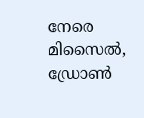നേരെ മിസൈൽ, ഡ്രോൺ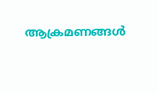ആക്രമണങ്ങൾ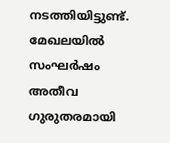നടത്തിയിട്ടുണ്ട്. മേഖലയിൽ സംഘർഷം അതീവ ഗുരുതരമായി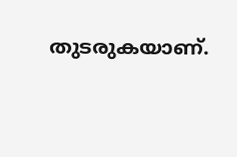തുടരുകയാണ്.